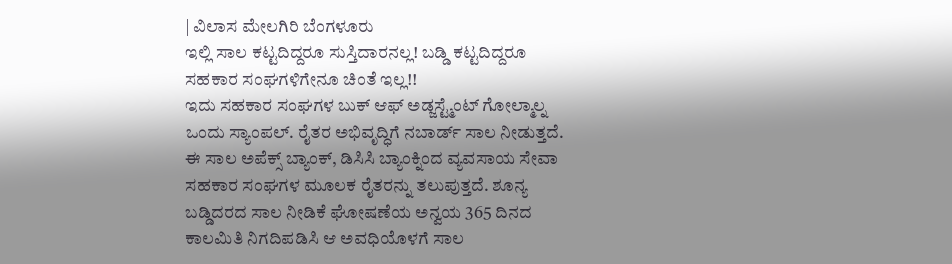| ವಿಲಾಸ ಮೇಲಗಿರಿ ಬೆಂಗಳೂರು
ಇಲ್ಲಿ ಸಾಲ ಕಟ್ಟದಿದ್ದರೂ ಸುಸ್ತಿದಾರನಲ್ಲ! ಬಡ್ಡಿ ಕಟ್ಟದಿದ್ದರೂ ಸಹಕಾರ ಸಂಘಗಳಿಗೇನೂ ಚಿಂತೆ ಇಲ್ಲ!!
ಇದು ಸಹಕಾರ ಸಂಘಗಳ ಬುಕ್ ಆಫ್ ಅಡ್ಜಸ್ಟ್ಮೆಂಟ್ ಗೋಲ್ಮಾಲ್ನ ಒಂದು ಸ್ಯಾಂಪಲ್. ರೈತರ ಅಭಿವೃದ್ಧಿಗೆ ನಬಾರ್ಡ್ ಸಾಲ ನೀಡುತ್ತದೆ. ಈ ಸಾಲ ಅಪೆಕ್ಸ್ ಬ್ಯಾಂಕ್, ಡಿಸಿಸಿ ಬ್ಯಾಂಕ್ನಿಂದ ವ್ಯವಸಾಯ ಸೇವಾ ಸಹಕಾರ ಸಂಘಗಳ ಮೂಲಕ ರೈತರನ್ನು ತಲುಪುತ್ತದೆ. ಶೂನ್ಯ ಬಡ್ಡಿದರದ ಸಾಲ ನೀಡಿಕೆ ಘೋಷಣೆಯ ಅನ್ವಯ 365 ದಿನದ ಕಾಲಮಿತಿ ನಿಗದಿಪಡಿಸಿ ಆ ಅವಧಿಯೊಳಗೆ ಸಾಲ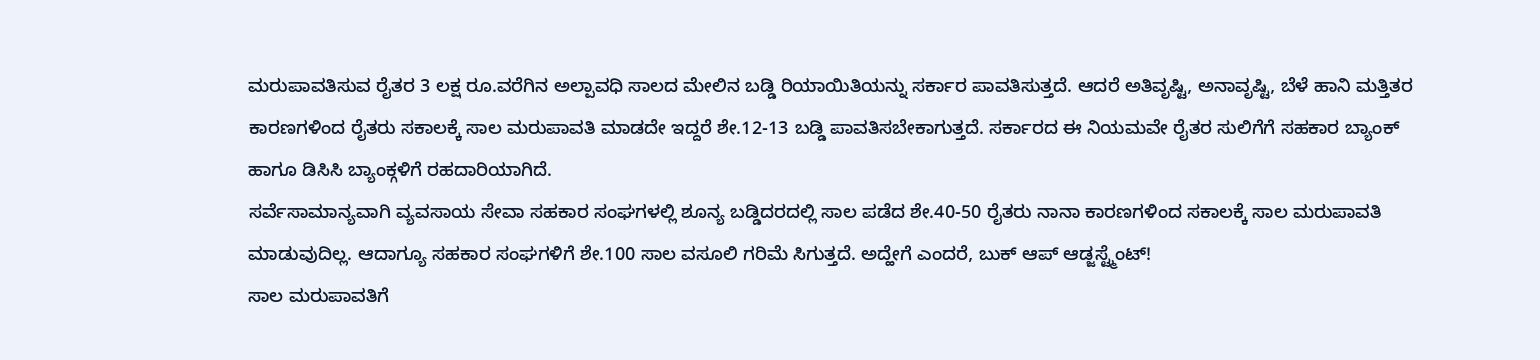ಮರುಪಾವತಿಸುವ ರೈತರ 3 ಲಕ್ಷ ರೂ.ವರೆಗಿನ ಅಲ್ಪಾವಧಿ ಸಾಲದ ಮೇಲಿನ ಬಡ್ಡಿ ರಿಯಾಯಿತಿಯನ್ನು ಸರ್ಕಾರ ಪಾವತಿಸುತ್ತದೆ. ಆದರೆ ಅತಿವೃಷ್ಟಿ, ಅನಾವೃಷ್ಟಿ, ಬೆಳೆ ಹಾನಿ ಮತ್ತಿತರ ಕಾರಣಗಳಿಂದ ರೈತರು ಸಕಾಲಕ್ಕೆ ಸಾಲ ಮರುಪಾವತಿ ಮಾಡದೇ ಇದ್ದರೆ ಶೇ.12-13 ಬಡ್ಡಿ ಪಾವತಿಸಬೇಕಾಗುತ್ತದೆ. ಸರ್ಕಾರದ ಈ ನಿಯಮವೇ ರೈತರ ಸುಲಿಗೆಗೆ ಸಹಕಾರ ಬ್ಯಾಂಕ್ ಹಾಗೂ ಡಿಸಿಸಿ ಬ್ಯಾಂಕ್ಗಳಿಗೆ ರಹದಾರಿಯಾಗಿದೆ.
ಸರ್ವೆಸಾಮಾನ್ಯವಾಗಿ ವ್ಯವಸಾಯ ಸೇವಾ ಸಹಕಾರ ಸಂಘಗಳಲ್ಲಿ ಶೂನ್ಯ ಬಡ್ಡಿದರದಲ್ಲಿ ಸಾಲ ಪಡೆದ ಶೇ.40-50 ರೈತರು ನಾನಾ ಕಾರಣಗಳಿಂದ ಸಕಾಲಕ್ಕೆ ಸಾಲ ಮರುಪಾವತಿ ಮಾಡುವುದಿಲ್ಲ. ಆದಾಗ್ಯೂ ಸಹಕಾರ ಸಂಘಗಳಿಗೆ ಶೇ.100 ಸಾಲ ವಸೂಲಿ ಗರಿಮೆ ಸಿಗುತ್ತದೆ. ಅದ್ಹೇಗೆ ಎಂದರೆ, ಬುಕ್ ಆಪ್ ಆಡ್ಜಸ್ಟ್ಮೆಂಟ್!
ಸಾಲ ಮರುಪಾವತಿಗೆ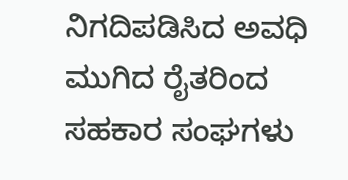ನಿಗದಿಪಡಿಸಿದ ಅವಧಿ ಮುಗಿದ ರೈತರಿಂದ ಸಹಕಾರ ಸಂಘಗಳು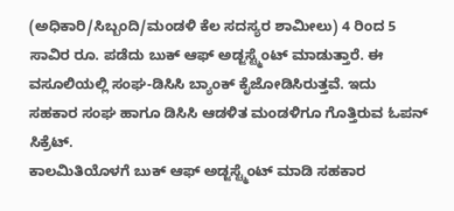(ಅಧಿಕಾರಿ/ಸಿಬ್ಬಂದಿ/ಮಂಡಳಿ ಕೆಲ ಸದಸ್ಯರ ಶಾಮೀಲು) 4 ರಿಂದ 5 ಸಾವಿರ ರೂ. ಪಡೆದು ಬುಕ್ ಆಫ್ ಅಡ್ಜಸ್ಟ್ಮೆಂಟ್ ಮಾಡುತ್ತಾರೆ. ಈ ವಸೂಲಿಯಲ್ಲಿ ಸಂಘ-ಡಿಸಿಸಿ ಬ್ಯಾಂಕ್ ಕೈಜೋಡಿಸಿರುತ್ತವೆ. ಇದು ಸಹಕಾರ ಸಂಘ ಹಾಗೂ ಡಿಸಿಸಿ ಆಡಳಿತ ಮಂಡಳಿಗೂ ಗೊತ್ತಿರುವ ಓಪನ್ ಸಿಕ್ರೆಟ್.
ಕಾಲಮಿತಿಯೊಳಗೆ ಬುಕ್ ಆಫ್ ಅಡ್ಜಸ್ಟ್ಮೆಂಟ್ ಮಾಡಿ ಸಹಕಾರ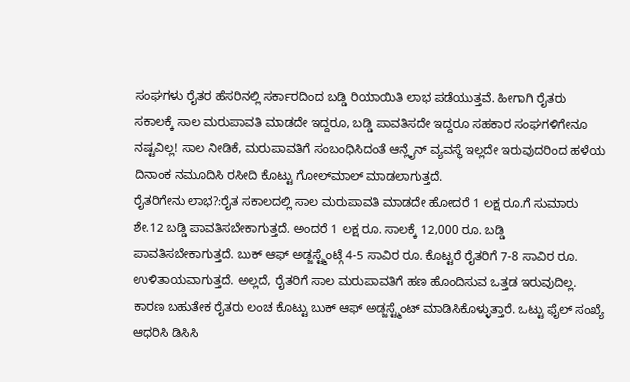ಸಂಘಗಳು ರೈತರ ಹೆಸರಿನಲ್ಲಿ ಸರ್ಕಾರದಿಂದ ಬಡ್ಡಿ ರಿಯಾಯಿತಿ ಲಾಭ ಪಡೆಯುತ್ತವೆ. ಹೀಗಾಗಿ ರೈತರು ಸಕಾಲಕ್ಕೆ ಸಾಲ ಮರುಪಾವತಿ ಮಾಡದೇ ಇದ್ದರೂ, ಬಡ್ಡಿ ಪಾವತಿಸದೇ ಇದ್ದರೂ ಸಹಕಾರ ಸಂಘಗಳಿಗೇನೂ ನಷ್ಟವಿಲ್ಲ! ಸಾಲ ನೀಡಿಕೆ, ಮರುಪಾವತಿಗೆ ಸಂಬಂಧಿಸಿದಂತೆ ಆನ್ಲೈನ್ ವ್ಯವಸ್ಥೆ ಇಲ್ಲದೇ ಇರುವುದರಿಂದ ಹಳೆಯ ದಿನಾಂಕ ನಮೂದಿಸಿ ರಸೀದಿ ಕೊಟ್ಟು ಗೋಲ್‍ಮಾಲ್ ಮಾಡಲಾಗುತ್ತದೆ.
ರೈತರಿಗೇನು ಲಾಭ?:ರೈತ ಸಕಾಲದಲ್ಲಿ ಸಾಲ ಮರುಪಾವತಿ ಮಾಡದೇ ಹೋದರೆ 1 ಲಕ್ಷ ರೂ.ಗೆ ಸುಮಾರು ಶೇ.12 ಬಡ್ಡಿ ಪಾವತಿಸಬೇಕಾಗುತ್ತದೆ. ಅಂದರೆ 1 ಲಕ್ಷ ರೂ. ಸಾಲಕ್ಕೆ 12,000 ರೂ. ಬಡ್ಡಿ ಪಾವತಿಸಬೇಕಾಗುತ್ತದೆ. ಬುಕ್ ಆಫ್ ಅಡ್ಜಸ್ಟ್ಮೆಂಟ್ಗೆ 4-5 ಸಾವಿರ ರೂ. ಕೊಟ್ಟರೆ ರೈತರಿಗೆ 7-8 ಸಾವಿರ ರೂ. ಉಳಿತಾಯವಾಗುತ್ತದೆ. ಅಲ್ಲದೆ, ರೈತರಿಗೆ ಸಾಲ ಮರುಪಾವತಿಗೆ ಹಣ ಹೊಂದಿಸುವ ಒತ್ತಡ ಇರುವುದಿಲ್ಲ. ಕಾರಣ ಬಹುತೇಕ ರೈತರು ಲಂಚ ಕೊಟ್ಟು ಬುಕ್ ಆಫ್ ಅಡ್ಜಸ್ಟ್ಮೆಂಟ್ ಮಾಡಿಸಿಕೊಳ್ಳುತ್ತಾರೆ. ಒಟ್ಟು ಫೈಲ್ ಸಂಖ್ಯೆ ಆಧರಿಸಿ ಡಿಸಿಸಿ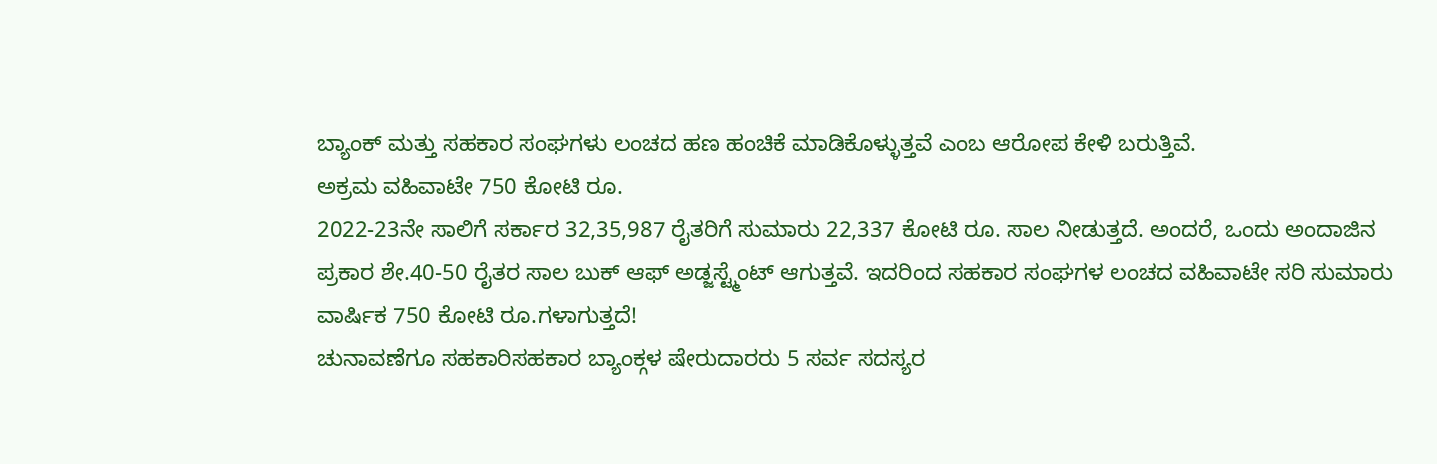ಬ್ಯಾಂಕ್ ಮತ್ತು ಸಹಕಾರ ಸಂಘಗಳು ಲಂಚದ ಹಣ ಹಂಚಿಕೆ ಮಾಡಿಕೊಳ್ಳುತ್ತವೆ ಎಂಬ ಆರೋಪ ಕೇಳಿ ಬರುತ್ತಿವೆ.
ಅಕ್ರಮ ವಹಿವಾಟೇ 750 ಕೋಟಿ ರೂ.
2022-23ನೇ ಸಾಲಿಗೆ ಸರ್ಕಾರ 32,35,987 ರೈತರಿಗೆ ಸುಮಾರು 22,337 ಕೋಟಿ ರೂ. ಸಾಲ ನೀಡುತ್ತದೆ. ಅಂದರೆ, ಒಂದು ಅಂದಾಜಿನ ಪ್ರಕಾರ ಶೇ.40-50 ರೈತರ ಸಾಲ ಬುಕ್ ಆಫ್ ಅಡ್ಜಸ್ಟ್ಮೆಂಟ್ ಆಗುತ್ತವೆ. ಇದರಿಂದ ಸಹಕಾರ ಸಂಘಗಳ ಲಂಚದ ವಹಿವಾಟೇ ಸರಿ ಸುಮಾರು ವಾರ್ಷಿಕ 750 ಕೋಟಿ ರೂ.ಗಳಾಗುತ್ತದೆ!
ಚುನಾವಣೆಗೂ ಸಹಕಾರಿಸಹಕಾರ ಬ್ಯಾಂಕ್ಗಳ ಷೇರುದಾರರು 5 ಸರ್ವ ಸದಸ್ಯರ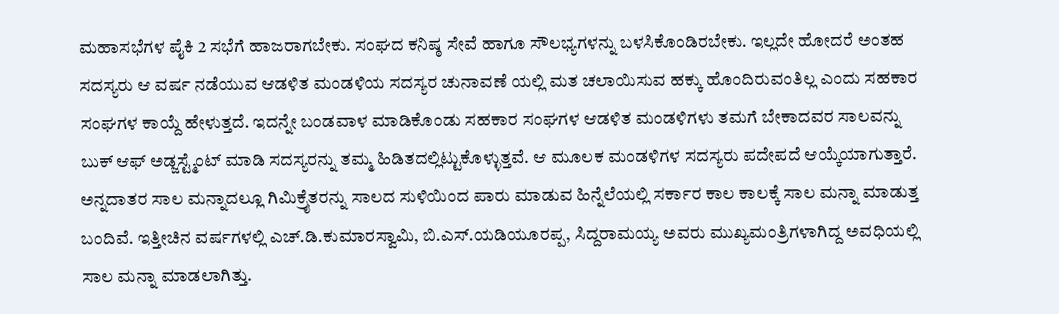ಮಹಾಸಭೆಗಳ ಪೈಕಿ 2 ಸಭೆಗೆ ಹಾಜರಾಗಬೇಕು. ಸಂಘದ ಕನಿಷ್ಠ ಸೇವೆ ಹಾಗೂ ಸೌಲಭ್ಯಗಳನ್ನು ಬಳಸಿಕೊಂಡಿರಬೇಕು. ಇಲ್ಲದೇ ಹೋದರೆ ಅಂತಹ ಸದಸ್ಯರು ಆ ವರ್ಷ ನಡೆಯುವ ಆಡಳಿತ ಮಂಡಳಿಯ ಸದಸ್ಯರ ಚುನಾವಣೆ ಯಲ್ಲಿ ಮತ ಚಲಾಯಿಸುವ ಹಕ್ಕು ಹೊಂದಿರುವಂತಿಲ್ಲ ಎಂದು ಸಹಕಾರ ಸಂಘಗಳ ಕಾಯ್ದೆ ಹೇಳುತ್ತದೆ. ಇದನ್ನೇ ಬಂಡವಾಳ ಮಾಡಿಕೊಂಡು ಸಹಕಾರ ಸಂಘಗಳ ಆಡಳಿತ ಮಂಡಳಿಗಳು ತಮಗೆ ಬೇಕಾದವರ ಸಾಲವನ್ನು ಬುಕ್ ಆಫ್ ಅಡ್ಜಸ್ಟ್ಮೆಂಟ್ ಮಾಡಿ ಸದಸ್ಯರನ್ನು ತಮ್ಮ ಹಿಡಿತದಲ್ಲಿಟ್ಟುಕೊಳ್ಳುತ್ತವೆ. ಆ ಮೂಲಕ ಮಂಡಳಿಗಳ ಸದಸ್ಯರು ಪದೇಪದೆ ಆಯ್ಕೆಯಾಗುತ್ತಾರೆ.
ಅನ್ನದಾತರ ಸಾಲ ಮನ್ನಾದಲ್ಲೂ ಗಿಮಿಕ್ರೈತರನ್ನು ಸಾಲದ ಸುಳಿಯಿಂದ ಪಾರು ಮಾಡುವ ಹಿನ್ನೆಲೆಯಲ್ಲಿ ಸರ್ಕಾರ ಕಾಲ ಕಾಲಕ್ಕೆ ಸಾಲ ಮನ್ನಾ ಮಾಡುತ್ತ ಬಂದಿವೆ. ಇತ್ತೀಚಿನ ವರ್ಷಗಳಲ್ಲಿ ಎಚ್.ಡಿ.ಕುಮಾರಸ್ವಾಮಿ, ಬಿ.ಎಸ್.ಯಡಿಯೂರಪ್ಪ, ಸಿದ್ದರಾಮಯ್ಯ ಅವರು ಮುಖ್ಯಮಂತ್ರಿಗಳಾಗಿದ್ದ ಅವಧಿಯಲ್ಲಿ ಸಾಲ ಮನ್ನಾ ಮಾಡಲಾಗಿತ್ತು.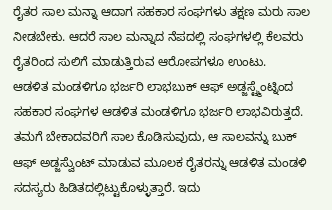ರೈತರ ಸಾಲ ಮನ್ನಾ ಆದಾಗ ಸಹಕಾರ ಸಂಘಗಳು ತಕ್ಷಣ ಮರು ಸಾಲ ನೀಡಬೇಕು. ಆದರೆ ಸಾಲ ಮನ್ನಾದ ನೆಪದಲ್ಲಿ ಸಂಘಗಳಲ್ಲಿ ಕೆಲವರು ರೈತರಿಂದ ಸುಲಿಗೆ ಮಾಡುತ್ತಿರುವ ಆರೋಪಗಳೂ ಉಂಟು.
ಆಡಳಿತ ಮಂಡಳಿಗೂ ಭರ್ಜರಿ ಲಾಭಬುಕ್ ಆಫ್ ಅಡ್ಜಸ್ಟ್ಮೆಂಟ್ನಿಂದ ಸಹಕಾರ ಸಂಘಗಳ ಆಡಳಿತ ಮಂಡಳಿಗೂ ಭರ್ಜರಿ ಲಾಭವಿರುತ್ತದೆ. ತಮಗೆ ಬೇಕಾದವರಿಗೆ ಸಾಲ ಕೊಡಿಸುವುದು, ಆ ಸಾಲವನ್ನು ಬುಕ್ ಆಫ್ ಅಡ್ಜಸ್ವೆುಂಟ್ ಮಾಡುವ ಮೂಲಕ ರೈತರನ್ನು ಆಡಳಿತ ಮಂಡಳಿ ಸದಸ್ಯರು ಹಿಡಿತದಲ್ಲಿಟ್ಟುಕೊಳ್ಳುತ್ತಾರೆ. ಇದು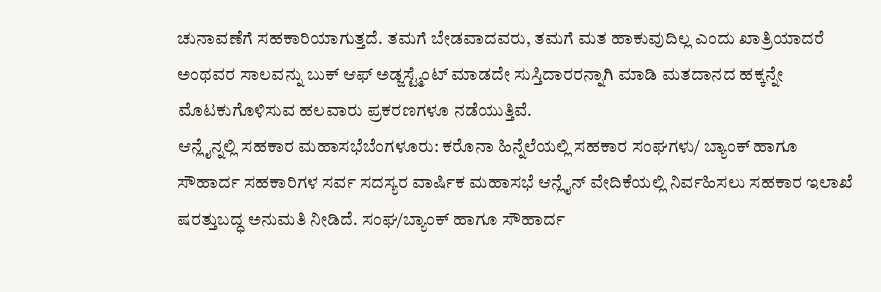ಚುನಾವಣೆಗೆ ಸಹಕಾರಿಯಾಗುತ್ತದೆ. ತಮಗೆ ಬೇಡವಾದವರು, ತಮಗೆ ಮತ ಹಾಕುವುದಿಲ್ಲ ಎಂದು ಖಾತ್ರಿಯಾದರೆ ಅಂಥವರ ಸಾಲವನ್ನು ಬುಕ್ ಆಫ್ ಅಡ್ಜಸ್ಟ್ಮೆಂಟ್ ಮಾಡದೇ ಸುಸ್ತಿದಾರರನ್ನಾಗಿ ಮಾಡಿ ಮತದಾನದ ಹಕ್ಕನ್ನೇ ಮೊಟಕುಗೊಳಿಸುವ ಹಲವಾರು ಪ್ರಕರಣಗಳೂ ನಡೆಯುತ್ತಿವೆ.
ಆನ್ಲೈನ್ನಲ್ಲಿ ಸಹಕಾರ ಮಹಾಸಭೆಬೆಂಗಳೂರು: ಕರೊನಾ ಹಿನ್ನೆಲೆಯಲ್ಲಿ ಸಹಕಾರ ಸಂಘಗಳು/ ಬ್ಯಾಂಕ್ ಹಾಗೂ ಸೌಹಾರ್ದ ಸಹಕಾರಿಗಳ ಸರ್ವ ಸದಸ್ಯರ ವಾರ್ಷಿಕ ಮಹಾಸಭೆ ಆನ್ಲೈನ್ ವೇದಿಕೆಯಲ್ಲಿ ನಿರ್ವಹಿಸಲು ಸಹಕಾರ ಇಲಾಖೆ ಷರತ್ತುಬದ್ಧ ಅನುಮತಿ ನೀಡಿದೆ. ಸಂಘ/ಬ್ಯಾಂಕ್ ಹಾಗೂ ಸೌಹಾರ್ದ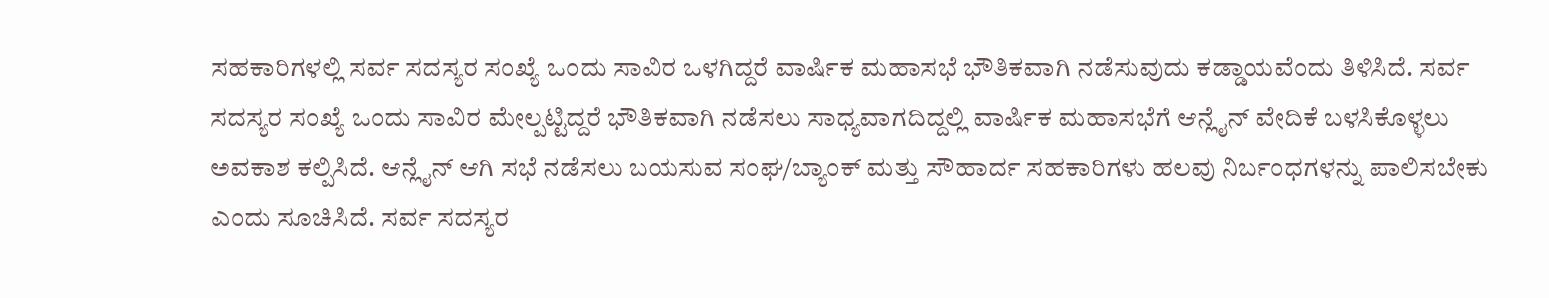ಸಹಕಾರಿಗಳಲ್ಲಿ ಸರ್ವ ಸದಸ್ಯರ ಸಂಖ್ಯೆ ಒಂದು ಸಾವಿರ ಒಳಗಿದ್ದರೆ ವಾರ್ಷಿಕ ಮಹಾಸಭೆ ಭೌತಿಕವಾಗಿ ನಡೆಸುವುದು ಕಡ್ಡಾಯವೆಂದು ತಿಳಿಸಿದೆ. ಸರ್ವ ಸದಸ್ಯರ ಸಂಖ್ಯೆ ಒಂದು ಸಾವಿರ ಮೇಲ್ಪಟ್ಟಿದ್ದರೆ ಭೌತಿಕವಾಗಿ ನಡೆಸಲು ಸಾಧ್ಯವಾಗದಿದ್ದಲ್ಲಿ ವಾರ್ಷಿಕ ಮಹಾಸಭೆಗೆ ಆನ್ಲೈನ್ ವೇದಿಕೆ ಬಳಸಿಕೊಳ್ಳಲು ಅವಕಾಶ ಕಲ್ಪಿಸಿದೆ. ಆನ್ಲೈನ್ ಆಗಿ ಸಭೆ ನಡೆಸಲು ಬಯಸುವ ಸಂಘ/ಬ್ಯಾಂಕ್ ಮತ್ತು ಸೌಹಾರ್ದ ಸಹಕಾರಿಗಳು ಹಲವು ನಿರ್ಬಂಧಗಳನ್ನು ಪಾಲಿಸಬೇಕು ಎಂದು ಸೂಚಿಸಿದೆ. ಸರ್ವ ಸದಸ್ಯರ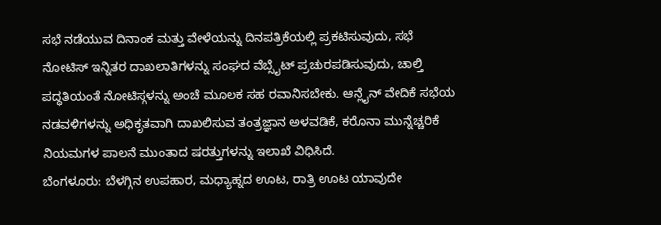ಸಭೆ ನಡೆಯುವ ದಿನಾಂಕ ಮತ್ತು ವೇಳೆಯನ್ನು ದಿನಪತ್ರಿಕೆಯಲ್ಲಿ ಪ್ರಕಟಿಸುವುದು, ಸಭೆ ನೋಟಿಸ್ ಇನ್ನಿತರ ದಾಖಲಾತಿಗಳನ್ನು ಸಂಘದ ವೆಬ್ಸೈಟ್ ಪ್ರಚುರಪಡಿಸುವುದು, ಚಾಲ್ತಿ ಪದ್ಧತಿಯಂತೆ ನೋಟಿಸ್ಗಳನ್ನು ಅಂಚೆ ಮೂಲಕ ಸಹ ರವಾನಿಸಬೇಕು. ಆನ್ಲೈನ್ ವೇದಿಕೆ ಸಭೆಯ ನಡವಳಿಗಳನ್ನು ಅಧಿಕೃತವಾಗಿ ದಾಖಲಿಸುವ ತಂತ್ರಜ್ಞಾನ ಅಳವಡಿಕೆ, ಕರೊನಾ ಮುನ್ನೆಚ್ಚರಿಕೆ ನಿಯಮಗಳ ಪಾಲನೆ ಮುಂತಾದ ಷರತ್ತುಗಳನ್ನು ಇಲಾಖೆ ವಿಧಿಸಿದೆ.
ಬೆಂಗಳೂರು: ಬೆಳಗ್ಗಿನ ಉಪಹಾರ, ಮಧ್ಯಾಹ್ನದ ಊಟ, ರಾತ್ರಿ ಊಟ ಯಾವುದೇ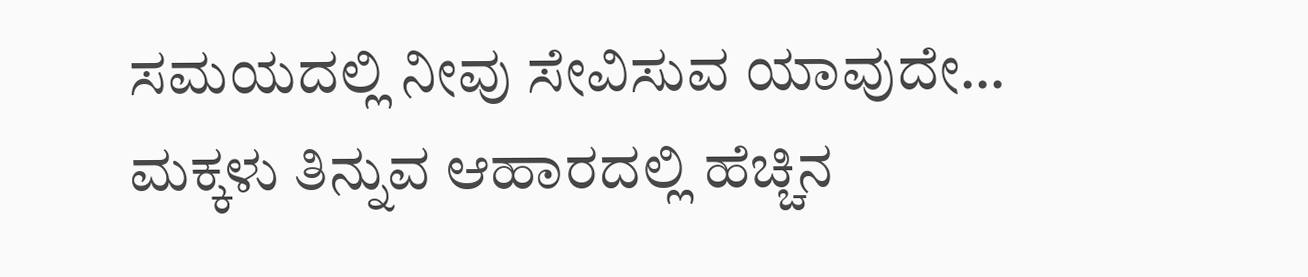ಸಮಯದಲ್ಲಿ ನೀವು ಸೇವಿಸುವ ಯಾವುದೇ…
ಮಕ್ಕಳು ತಿನ್ನುವ ಆಹಾರದಲ್ಲಿ ಹೆಚ್ಚಿನ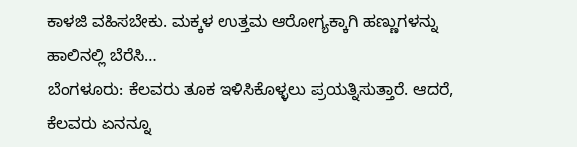ಕಾಳಜಿ ವಹಿಸಬೇಕು. ಮಕ್ಕಳ ಉತ್ತಮ ಆರೋಗ್ಯಕ್ಕಾಗಿ ಹಣ್ಣುಗಳನ್ನು ಹಾಲಿನಲ್ಲಿ ಬೆರೆಸಿ…
ಬೆಂಗಳೂರು: ಕೆಲವರು ತೂಕ ಇಳಿಸಿಕೊಳ್ಳಲು ಪ್ರಯತ್ನಿಸುತ್ತಾರೆ. ಆದರೆ, ಕೆಲವರು ಏನನ್ನೂ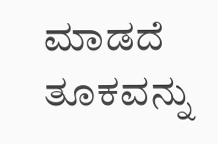ಮಾಡದೆ ತೂಕವನ್ನು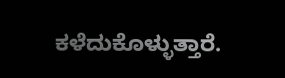ಕಳೆದುಕೊಳ್ಳುತ್ತಾರೆ.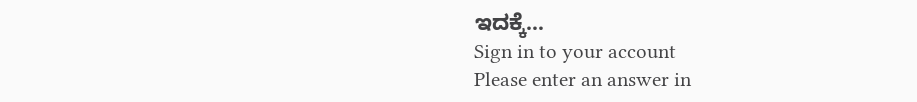ಇದಕ್ಕೆ…
Sign in to your account
Please enter an answer in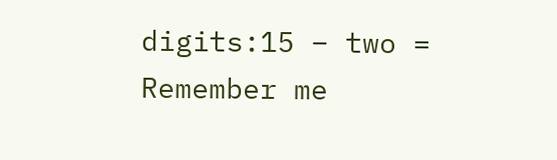digits:15 − two =
Remember me